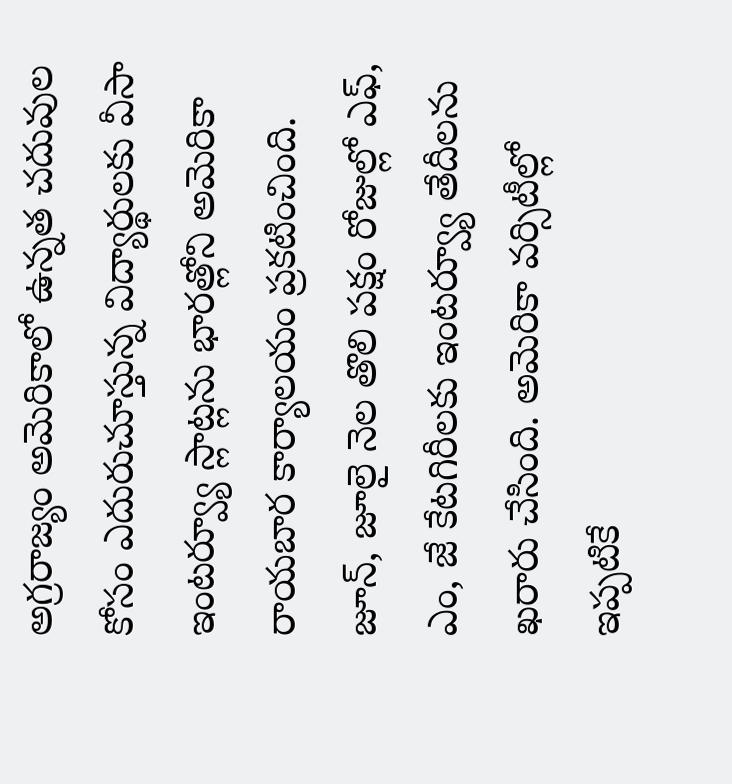అగ్రరాజ్యం అమెరికాలో ఉన్నత చదువుల కోసం ఎదురుచూస్తున్న విద్యార్థులకు వీసా ఇంటర్వ్యూ స్లాట్లను భారత్లోని అమెరికా రాయబార కార్యాలయం ప్రకటించింది. జూన్, జూలై నెల తొలి పక్షం రోజుల్లో ఎఫ్, ఎం, జే కేటగిరీలకు ఇంటర్వ్యూ తేదీలను ఖరారు చేసింది. అమెరికా వర్సిటీల్లో ఇప్పటికే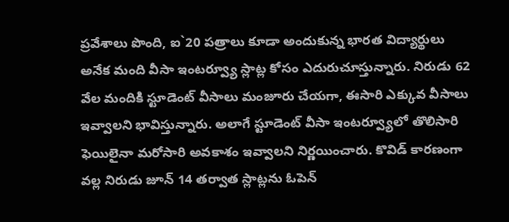ప్రవేశాలు పొంది, ఐ`20 పత్రాలు కూడా అందుకున్న భారత విద్యార్థులు అనేక మంది వీసా ఇంటర్వ్యూ స్లాట్ల కోసం ఎదురుచూస్తున్నారు. నిరుడు 62 వేల మందికి స్టూడెంట్ వీసాలు మంజూరు చేయగా, ఈసారి ఎక్కువ వీసాలు ఇవ్వాలని భావిస్తున్నారు. అలాగే స్టూడెంట్ వీసా ఇంటర్వ్యూలో తొలిసారి ఫెయిలైనా మరోసారి అవకాశం ఇవ్వాలని నిర్ణయించారు. కొవిడ్ కారణంగా వల్ల నిరుడు జూన్ 14 తర్వాత స్లాట్లను ఓపెన్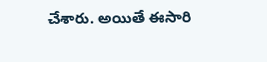చేశారు. అయితే ఈసారి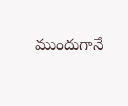ముందుగానే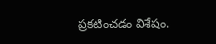ప్రకటించడం విశేషం.